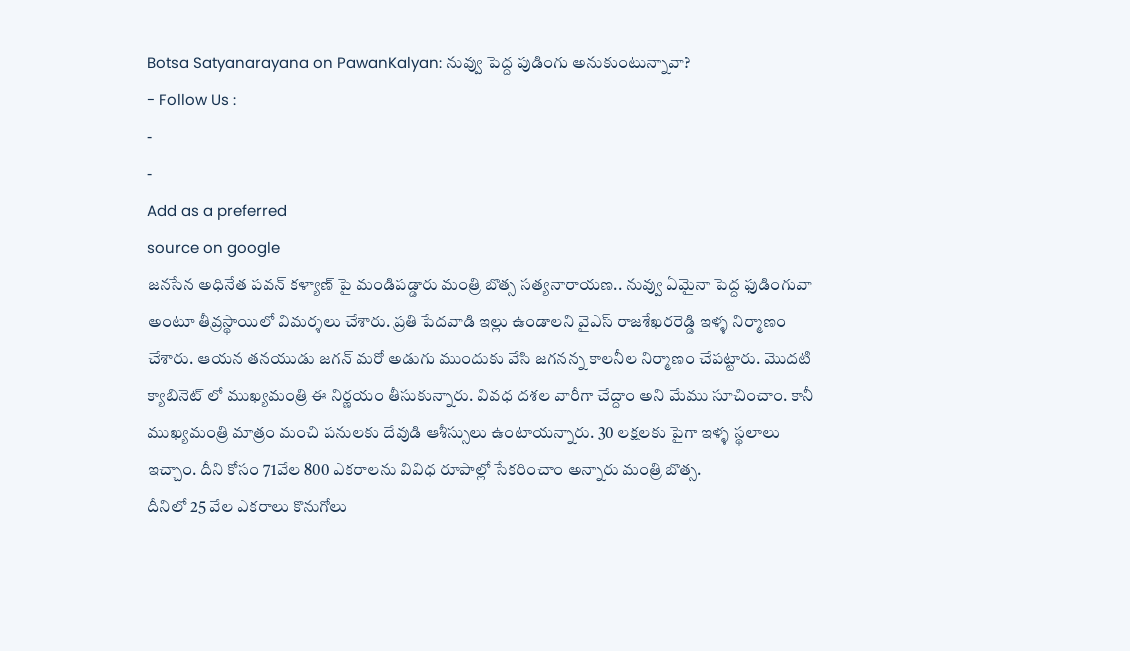Botsa Satyanarayana on PawanKalyan: నువ్వు పెద్ద పుడింగు అనుకుంటున్నావా?
- Follow Us :
-
-
Add as a preferred
source on google
జనసేన అధినేత పవన్ కళ్యాణ్ పై మండిపడ్డారు మంత్రి బొత్స సత్యనారాయణ.. నువ్వు ఏమైనా పెద్ద ఫుడింగువా అంటూ తీవ్రస్థాయిలో విమర్శలు చేశారు. ప్రతి పేదవాడి ఇల్లు ఉండాలని వైఎస్ రాజశేఖరరెడ్డి ఇళ్ళ నిర్మాణం చేశారు. ఆయన తనయుడు జగన్ మరో అడుగు ముందుకు వేసి జగనన్న కాలనీల నిర్మాణం చేపట్టారు. మొదటి క్యాబినెట్ లో ముఖ్యమంత్రి ఈ నిర్ణయం తీసుకున్నారు. వివధ దశల వారీగా చేద్దాం అని మేము సూచించాం. కానీ ముఖ్యమంత్రి మాత్రం మంచి పనులకు దేవుడి ఆశీస్సులు ఉంటాయన్నారు. 30 లక్షలకు పైగా ఇళ్ళ స్థలాలు ఇచ్చాం. దీని కోసం 71వేల 800 ఎకరాలను వివిధ రూపాల్లో సేకరించాం అన్నారు మంత్రి బొత్స.
దీనిలో 25 వేల ఎకరాలు కొనుగోలు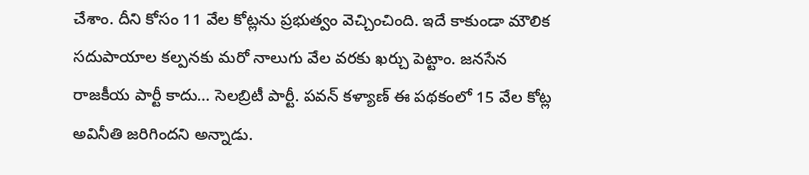చేశాం. దీని కోసం 11 వేల కోట్లను ప్రభుత్వం వెచ్చించింది. ఇదే కాకుండా మౌలిక సదుపాయాల కల్పనకు మరో నాలుగు వేల వరకు ఖర్చు పెట్టాం. జనసేన రాజకీయ పార్టీ కాదు… సెలబ్రిటీ పార్టీ. పవన్ కళ్యాణ్ ఈ పథకంలో 15 వేల కోట్ల అవినీతి జరిగిందని అన్నాడు.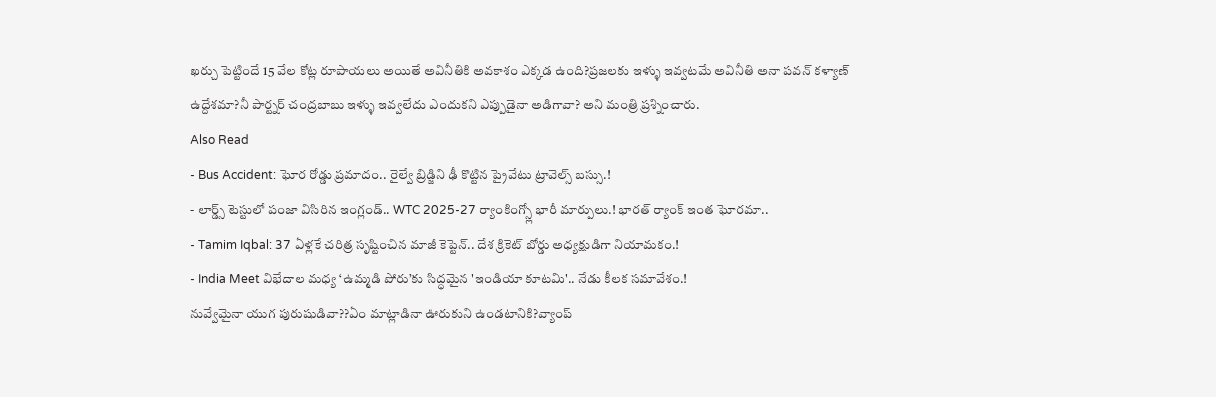ఖర్చు పెట్టిందే 15 వేల కోట్ల రూపాయలు అయితే అవినీతికి అవకాశం ఎక్కడ ఉంది?ప్రజలకు ఇళ్ళు ఇవ్వటమే అవినీతి అనా పవన్ కళ్యాణ్ ఉద్దేశమా?నీ పార్ట్నర్ చంద్రబాబు ఇళ్ళు ఇవ్వలేదు ఎందుకని ఎప్పుడైనా అడిగావా? అని మంత్రి ప్రశ్నించారు.
Also Read
- Bus Accident: ఘోర రోడ్డు ప్రమాదం.. రైల్వే బ్రిడ్జిని ఢీ కొట్టిన ప్రైవేటు ట్రావెల్స్ బస్సు.!
- లార్డ్స్ టెస్టులో పంజా విసిరిన ఇంగ్లండ్.. WTC 2025-27 ర్యాంకింగ్స్లో భారీ మార్పులు.! భారత్ ర్యాంక్ ఇంత ఘోరమా..
- Tamim Iqbal: 37 ఏళ్లకే చరిత్ర సృష్టించిన మాజీ కెప్టెన్.. దేశ క్రికెట్ బోర్డు అధ్యక్షుడిగా నియామకం.!
- India Meet విభేదాల మధ్య ‘ఉమ్మడి పోరు’కు సిద్ధమైన 'ఇండియా కూటమి'.. నేడు కీలక సమావేశం.!
నువ్వేమైనా యుగ పురుషుడివా??ఏం మాట్లాడినా ఊరుకుని ఉండటానికి?వ్యాంప్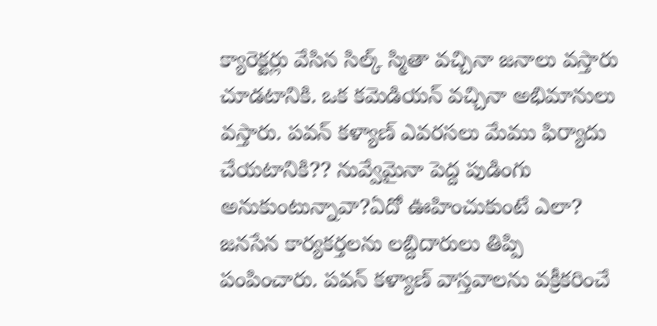క్యారెక్టర్లు వేసిన సిల్క్ స్మితా వచ్చినా జనాలు వస్తారు చూడటానికి. ఒక కమెడియన్ వచ్చినా అభిమానులు వస్తారు. పవన్ కళ్యాణ్ ఎవరసలు మేము ఫిర్యాదు చేయటానికి?? నువ్వేమైనా పెద్ద పుడింగు అనుకుంటున్నావా?ఏదో ఊహించుకుంటే ఎలా? జనసేన కార్యకర్తలను లబ్దిదారులు తిప్పి పంపించారు. పవన్ కళ్యాణ్ వాస్తవాలను వక్రీకరించే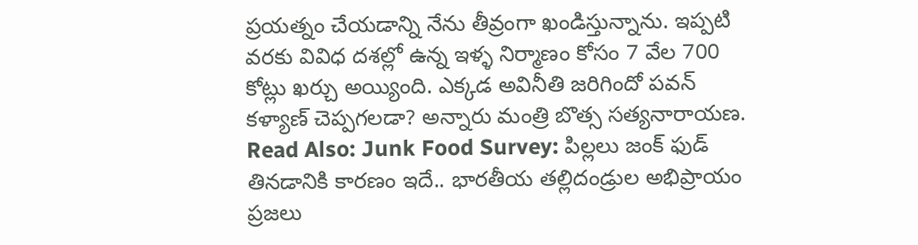ప్రయత్నం చేయడాన్ని నేను తీవ్రంగా ఖండిస్తున్నాను. ఇప్పటి వరకు వివిధ దశల్లో ఉన్న ఇళ్ళ నిర్మాణం కోసం 7 వేల 700 కోట్లు ఖర్చు అయ్యింది. ఎక్కడ అవినీతి జరిగిందో పవన్ కళ్యాణ్ చెప్పగలడా? అన్నారు మంత్రి బొత్స సత్యనారాయణ.
Read Also: Junk Food Survey: పిల్లలు జంక్ ఫుడ్ తినడానికి కారణం ఇదే.. భారతీయ తల్లిదండ్రుల అభిప్రాయం
ప్రజలు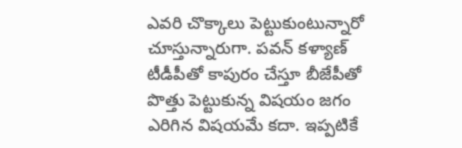ఎవరి చొక్కాలు పెట్టుకుంటున్నారో చూస్తున్నారుగా. పవన్ కళ్యాణ్ టీడీపీతో కాపురం చేస్తూ బీజేపీతో పొత్తు పెట్టుకున్న విషయం జగం ఎరిగిన విషయమే కదా. ఇప్పటికే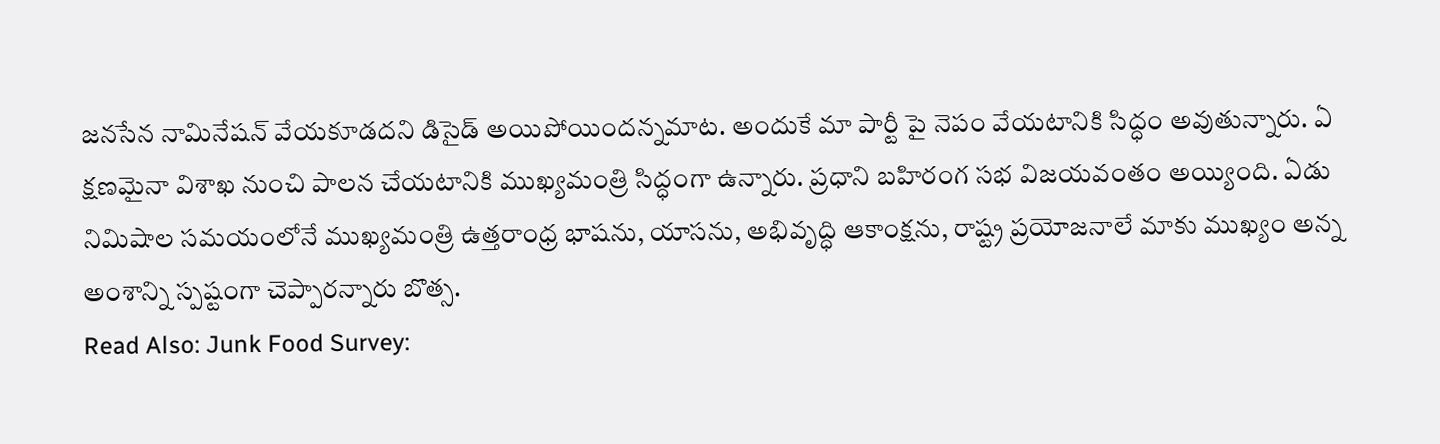జనసేన నామినేషన్ వేయకూడదని డిసైడ్ అయిపోయిందన్నమాట. అందుకే మా పార్టీ పై నెపం వేయటానికి సిద్ధం అవుతున్నారు. ఏ క్షణమైనా విశాఖ నుంచి పాలన చేయటానికి ముఖ్యమంత్రి సిద్ధంగా ఉన్నారు. ప్రధాని బహిరంగ సభ విజయవంతం అయ్యింది. ఏడు నిమిషాల సమయంలోనే ముఖ్యమంత్రి ఉత్తరాంధ్ర భాషను, యాసను, అభివృద్ధి ఆకాంక్షను, రాష్ట్ర ప్రయోజనాలే మాకు ముఖ్యం అన్న అంశాన్ని స్పష్టంగా చెప్పారన్నారు బొత్స.
Read Also: Junk Food Survey: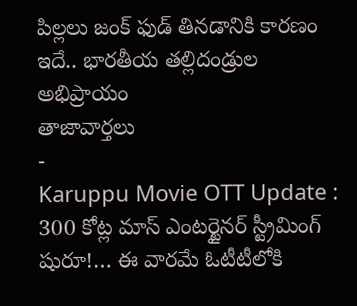పిల్లలు జంక్ ఫుడ్ తినడానికి కారణం ఇదే.. భారతీయ తల్లిదండ్రుల అభిప్రాయం
తాజావార్తలు
-
Karuppu Movie OTT Update : 300 కోట్ల మాస్ ఎంటర్టైనర్ స్ట్రీమింగ్ షురూ!… ఈ వారమే ఓటీటీలోకి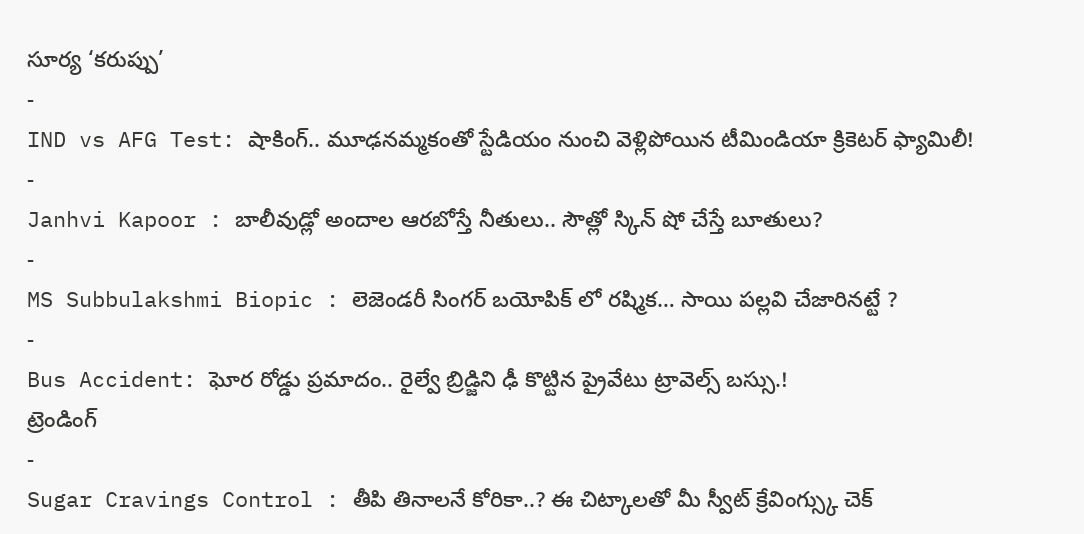సూర్య ‘కరుప్పు’
-
IND vs AFG Test: షాకింగ్.. మూఢనమ్మకంతో స్టేడియం నుంచి వెళ్లిపోయిన టీమిండియా క్రికెటర్ ఫ్యామిలీ!
-
Janhvi Kapoor : బాలీవుడ్లో అందాల ఆరబోస్తే నీతులు.. సౌత్లో స్కిన్ షో చేస్తే బూతులు?
-
MS Subbulakshmi Biopic : లెజెండరీ సింగర్ బయోపిక్ లో రష్మిక… సాయి పల్లవి చేజారినట్టే ?
-
Bus Accident: ఘోర రోడ్డు ప్రమాదం.. రైల్వే బ్రిడ్జిని ఢీ కొట్టిన ప్రైవేటు ట్రావెల్స్ బస్సు.!
ట్రెండింగ్
-
Sugar Cravings Control : తీపి తినాలనే కోరికా..? ఈ చిట్కాలతో మీ స్వీట్ క్రేవింగ్స్కు చెక్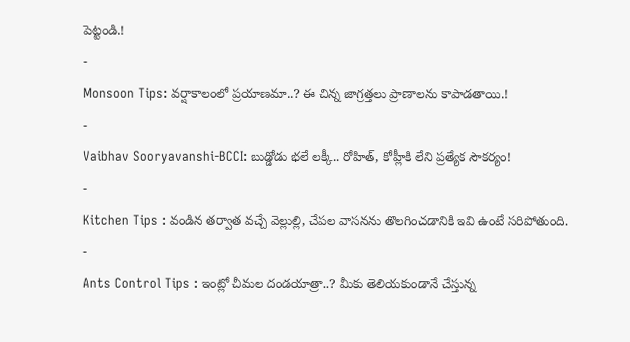పెట్టండి.!
-
Monsoon Tips: వర్షాకాలంలో ప్రయాణమా..? ఈ చిన్న జాగ్రత్తలు ప్రాణాలను కాపాడతాయి.!
-
Vaibhav Sooryavanshi-BCCI: బుడ్డోడు భలే లక్కీ.. రోహిత్, కోహ్లీకి లేని ప్రత్యేక సౌకర్యం!
-
Kitchen Tips : వండిన తర్వాత వచ్చే వెల్లుల్లి, చేపల వాసనను తొలగించడానికి ఇవి ఉంటే సరిపోతుంది.
-
Ants Control Tips : ఇంట్లో చీమల దండయాత్రా..? మీకు తెలియకుండానే చేస్తున్న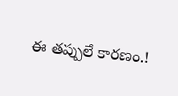ఈ తప్పులే కారణం.!